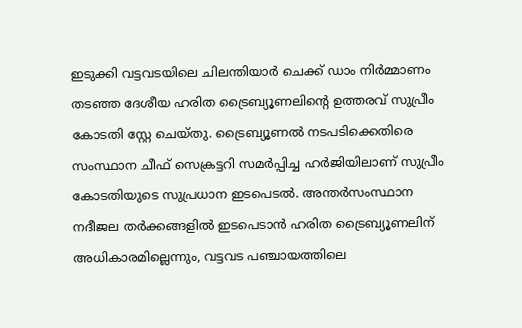ഇടുക്കി വട്ടവടയിലെ ചിലന്തിയാർ ചെക്ക് ഡാം നിർമ്മാണം തടഞ്ഞ ദേശീയ ഹരിത ട്രൈബ്യൂണലിന്റെ ഉത്തരവ് സുപ്രീം കോടതി സ്റ്റേ ചെയ്തു. ട്രൈബ്യൂണൽ നടപടിക്കെതിരെ സംസ്ഥാന ചീഫ് സെക്രട്ടറി സമർപ്പിച്ച ഹർജിയിലാണ് സുപ്രീം കോടതിയുടെ സുപ്രധാന ഇടപെടൽ. അന്തർസംസ്ഥാന നദീജല തർക്കങ്ങളിൽ ഇടപെടാൻ ഹരിത ട്രൈബ്യൂണലിന് അധികാരമില്ലെന്നും, വട്ടവട പഞ്ചായത്തിലെ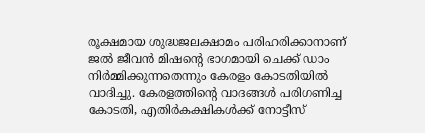രൂക്ഷമായ ശുദ്ധജലക്ഷാമം പരിഹരിക്കാനാണ് ജൽ ജീവൻ മിഷന്റെ ഭാഗമായി ചെക്ക് ഡാം നിർമ്മിക്കുന്നതെന്നും കേരളം കോടതിയിൽ വാദിച്ചു. കേരളത്തിന്റെ വാദങ്ങൾ പരിഗണിച്ച കോടതി, എതിർകക്ഷികൾക്ക് നോട്ടീസ്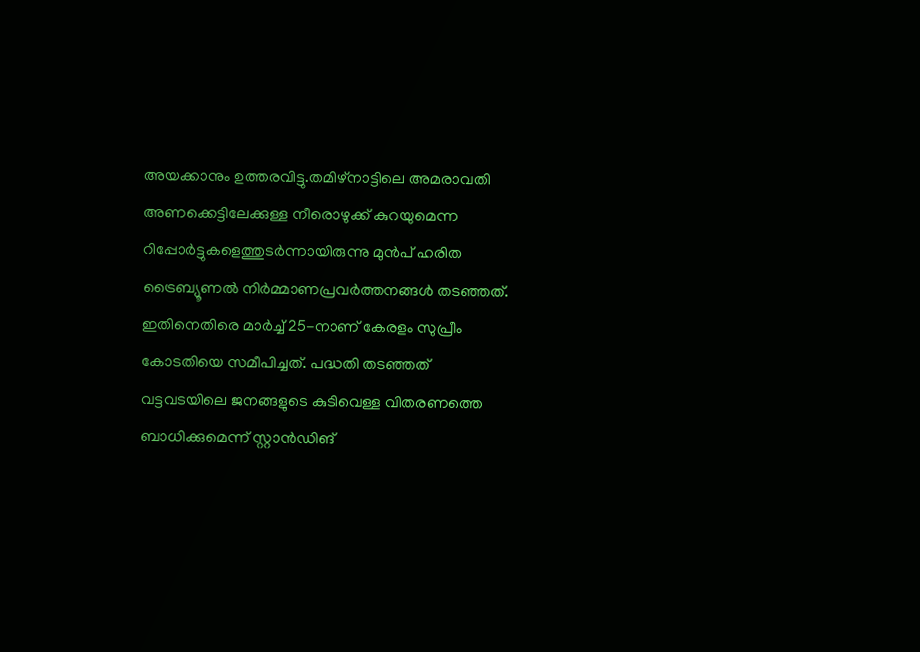അയക്കാനും ഉത്തരവിട്ടു.തമിഴ്നാട്ടിലെ അമരാവതി അണക്കെട്ടിലേക്കുള്ള നീരൊഴുക്ക് കുറയുമെന്ന റിപ്പോർട്ടുകളെത്തുടർന്നായിരുന്നു മുൻപ് ഹരിത ട്രൈബ്യൂണൽ നിർമ്മാണപ്രവർത്തനങ്ങൾ തടഞ്ഞത്. ഇതിനെതിരെ മാർച്ച് 25-നാണ് കേരളം സുപ്രീം കോടതിയെ സമീപിച്ചത്. പദ്ധതി തടഞ്ഞത് വട്ടവടയിലെ ജനങ്ങളുടെ കുടിവെള്ള വിതരണത്തെ ബാധിക്കുമെന്ന് സ്റ്റാൻഡിങ്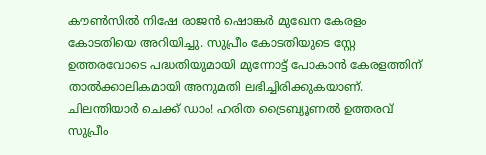കൗൺസിൽ നിഷേ രാജൻ ഷൊങ്കർ മുഖേന കേരളം കോടതിയെ അറിയിച്ചു. സുപ്രീം കോടതിയുടെ സ്റ്റേ ഉത്തരവോടെ പദ്ധതിയുമായി മുന്നോട്ട് പോകാൻ കേരളത്തിന് താൽക്കാലികമായി അനുമതി ലഭിച്ചിരിക്കുകയാണ്.
ചിലന്തിയാർ ചെക്ക് ഡാം! ഹരിത ട്രൈബ്യൂണൽ ഉത്തരവ് സുപ്രീം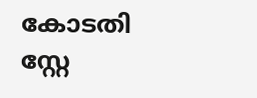കോടതി സ്റ്റേ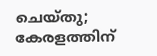ചെയ്തു; കേരളത്തിന്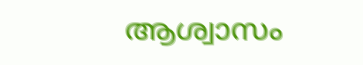ആശ്വാസം